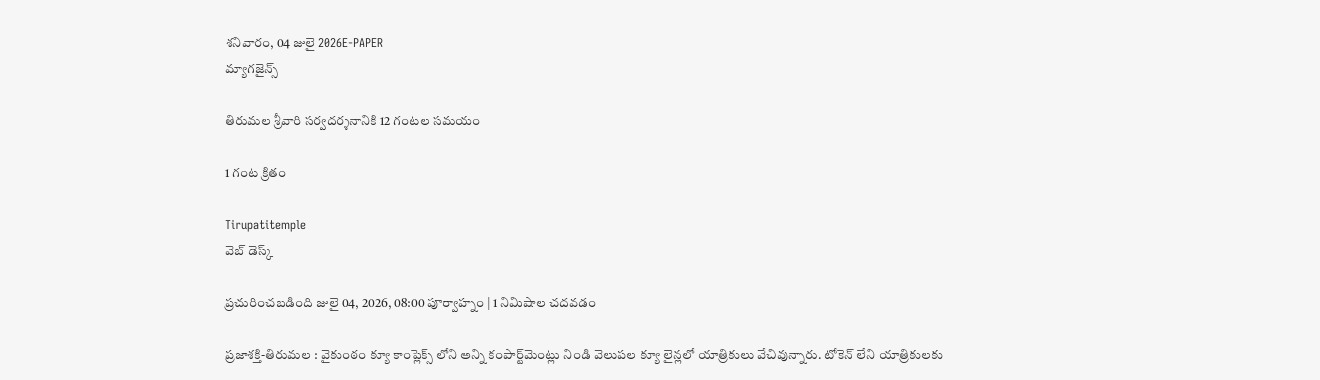శనివారం, 04 జులై 2026E-PAPER
మ్యాగజైన్స్

తిరుమల శ్రీవారి సర్వదర్శనానికి 12 గంటల సమయం

1 గంట క్రితం

Tirupatitemple
వెబ్ డెస్క్

ప్రచురించబడింది జులై 04, 2026, 08:00 పూర్వాహ్నం | 1 నిమిషాల చదవడం

ప్రజాశక్తి-తిరుమల : వైకుంఠం క్యూ కాంప్లెక్స్ లోని అన్ని కంపార్ట్‌మెంట్లు నిండి వెలుపల క్యూ లైన్లలో యాత్రికులు వేచివున్నారు. టోకెన్ లేని యాత్రికులకు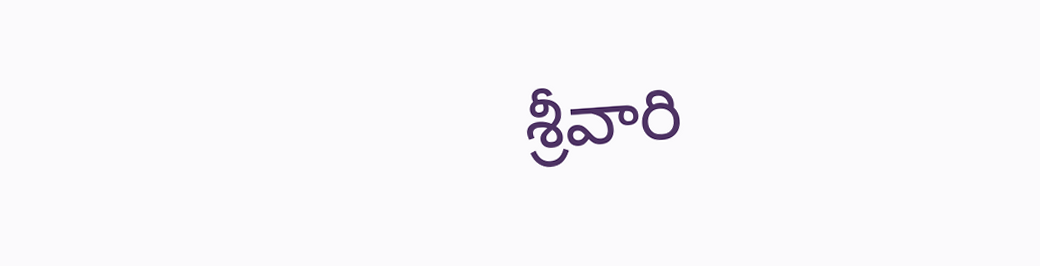శ్రీవారి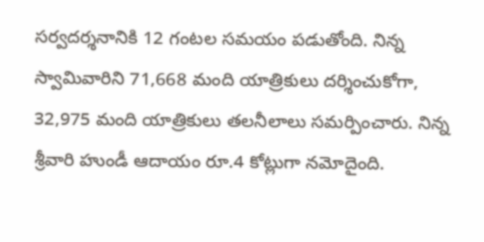సర్వదర్శనానికి 12 గంటల సమయం పడుతోంది. నిన్న స్వామివారిని 71,668 మంది యాత్రికులు దర్శించుకోగా, 32,975 మంది యాత్రికులు తలనీలాలు సమర్పించారు. నిన్న శ్రీవారి హుండీ ఆదాయం రూ.4 కోట్లుగా నమోదైంది.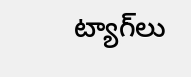ట్యాగ్‌లు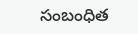సంబంధిత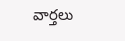వార్తలు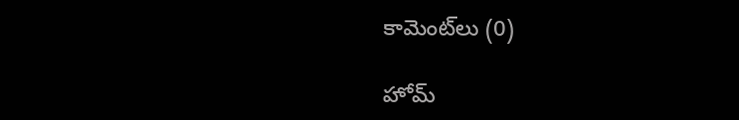కామెంట్‌లు (0)

హోమ్